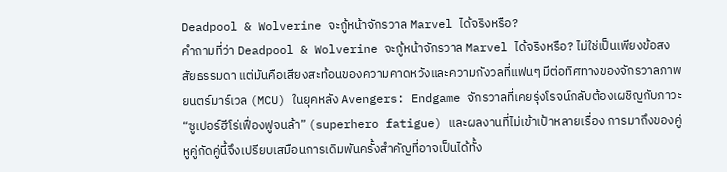Deadpool & Wolverine จะกู้หน้าจักรวาล Marvel ได้จริงหรือ?
คำถามที่ว่า Deadpool & Wolverine จะกู้หน้าจักรวาล Marvel ได้จริงหรือ? ไม่ใช่เป็นเพียงข้อสงสัยธรรมดา แต่มันคือเสียงสะท้อนของความคาดหวังและความกังวลที่แฟนๆ มีต่อทิศทางของจักรวาลภาพยนตร์มาร์เวล (MCU) ในยุคหลัง Avengers: Endgame จักรวาลที่เคยรุ่งโรจน์กลับต้องเผชิญกับภาวะ “ซูเปอร์ฮีโร่เฟื่องฟูจนล้า” (superhero fatigue) และผลงานที่ไม่เข้าเป้าหลายเรื่อง การมาถึงของคู่หูคู่กัดคู่นี้จึงเปรียบเสมือนการเดิมพันครั้งสำคัญที่อาจเป็นได้ทั้ง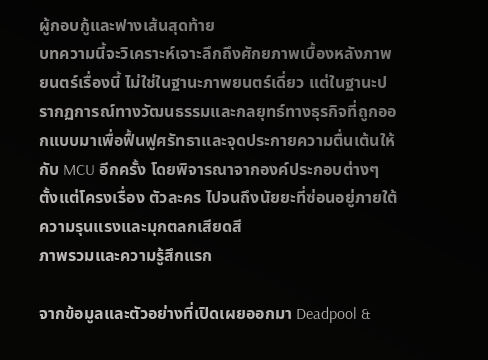ผู้กอบกู้และฟางเส้นสุดท้าย
บทความนี้จะวิเคราะห์เจาะลึกถึงศักยภาพเบื้องหลังภาพยนตร์เรื่องนี้ ไม่ใช่ในฐานะภาพยนตร์เดี่ยว แต่ในฐานะปรากฏการณ์ทางวัฒนธรรมและกลยุทธ์ทางธุรกิจที่ถูกออกแบบมาเพื่อฟื้นฟูศรัทธาและจุดประกายความตื่นเต้นให้กับ MCU อีกครั้ง โดยพิจารณาจากองค์ประกอบต่างๆ ตั้งแต่โครงเรื่อง ตัวละคร ไปจนถึงนัยยะที่ซ่อนอยู่ภายใต้ความรุนแรงและมุกตลกเสียดสี
ภาพรวมและความรู้สึกแรก

จากข้อมูลและตัวอย่างที่เปิดเผยออกมา Deadpool &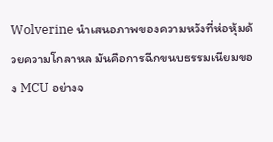Wolverine นำเสนอภาพของความหวังที่ห่อหุ้มด้วยความโกลาหล มันคือการฉีกขนบธรรมเนียมของ MCU อย่างจ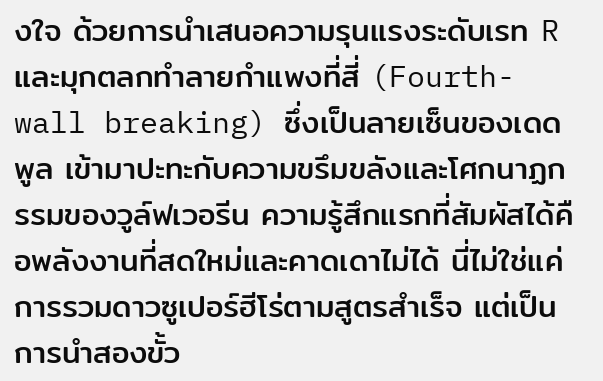งใจ ด้วยการนำเสนอความรุนแรงระดับเรท R และมุกตลกทำลายกำแพงที่สี่ (Fourth-wall breaking) ซึ่งเป็นลายเซ็นของเดดพูล เข้ามาปะทะกับความขรึมขลังและโศกนาฏกรรมของวูล์ฟเวอรีน ความรู้สึกแรกที่สัมผัสได้คือพลังงานที่สดใหม่และคาดเดาไม่ได้ นี่ไม่ใช่แค่การรวมดาวซูเปอร์ฮีโร่ตามสูตรสำเร็จ แต่เป็นการนำสองขั้ว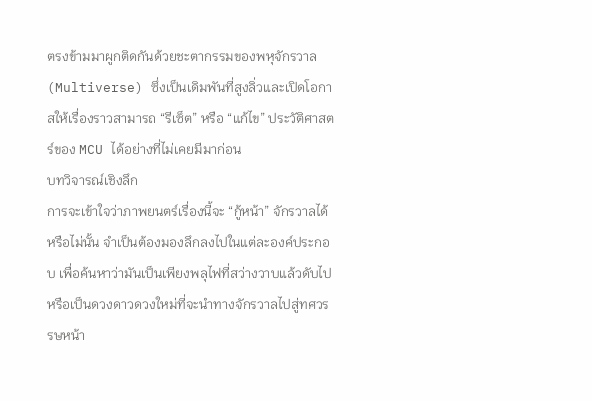ตรงข้ามมาผูกติดกันด้วยชะตากรรมของพหุจักรวาล (Multiverse) ซึ่งเป็นเดิมพันที่สูงลิ่วและเปิดโอกาสให้เรื่องราวสามารถ “รีเซ็ต” หรือ “แก้ไข” ประวัติศาสตร์ของ MCU ได้อย่างที่ไม่เคยมีมาก่อน
บทวิจารณ์เชิงลึก
การจะเข้าใจว่าภาพยนตร์เรื่องนี้จะ “กู้หน้า” จักรวาลได้หรือไม่นั้น จำเป็นต้องมองลึกลงไปในแต่ละองค์ประกอบ เพื่อค้นหาว่ามันเป็นเพียงพลุไฟที่สว่างวาบแล้วดับไป หรือเป็นดวงดาวดวงใหม่ที่จะนำทางจักรวาลไปสู่ทศวรรษหน้า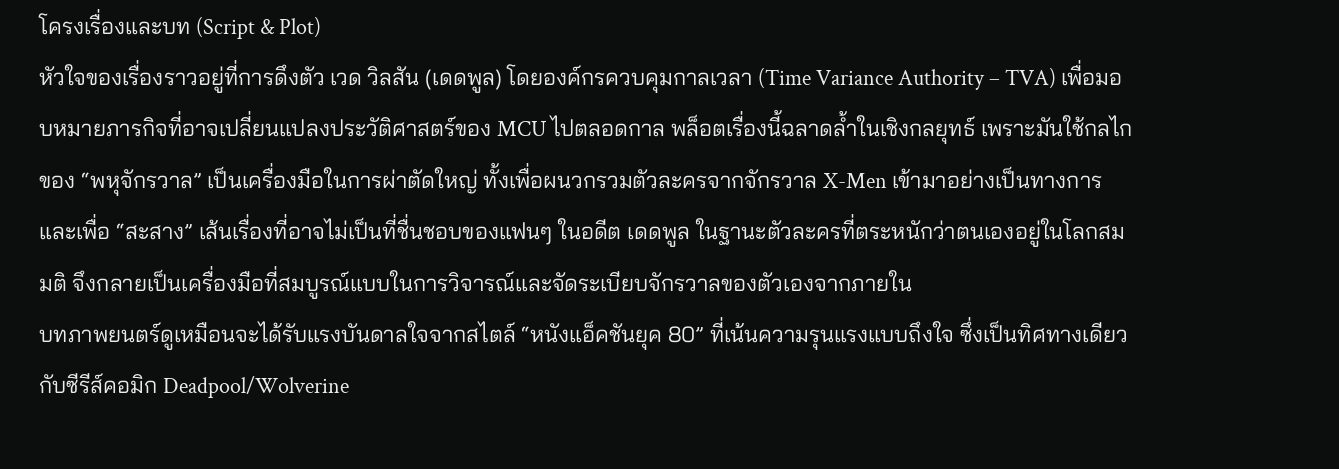โครงเรื่องและบท (Script & Plot)
หัวใจของเรื่องราวอยู่ที่การดึงตัว เวด วิลสัน (เดดพูล) โดยองค์กรควบคุมกาลเวลา (Time Variance Authority – TVA) เพื่อมอบหมายภารกิจที่อาจเปลี่ยนแปลงประวัติศาสตร์ของ MCU ไปตลอดกาล พล็อตเรื่องนี้ฉลาดล้ำในเชิงกลยุทธ์ เพราะมันใช้กลไกของ “พหุจักรวาล” เป็นเครื่องมือในการผ่าตัดใหญ่ ทั้งเพื่อผนวกรวมตัวละครจากจักรวาล X-Men เข้ามาอย่างเป็นทางการ และเพื่อ “สะสาง” เส้นเรื่องที่อาจไม่เป็นที่ชื่นชอบของแฟนๆ ในอดีต เดดพูล ในฐานะตัวละครที่ตระหนักว่าตนเองอยู่ในโลกสมมติ จึงกลายเป็นเครื่องมือที่สมบูรณ์แบบในการวิจารณ์และจัดระเบียบจักรวาลของตัวเองจากภายใน
บทภาพยนตร์ดูเหมือนจะได้รับแรงบันดาลใจจากสไตล์ “หนังแอ็คชันยุค 80” ที่เน้นความรุนแรงแบบถึงใจ ซึ่งเป็นทิศทางเดียวกับซีรีส์คอมิก Deadpool/Wolverine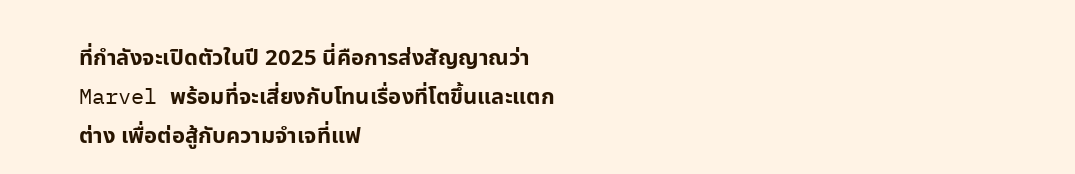ที่กำลังจะเปิดตัวในปี 2025 นี่คือการส่งสัญญาณว่า Marvel พร้อมที่จะเสี่ยงกับโทนเรื่องที่โตขึ้นและแตกต่าง เพื่อต่อสู้กับความจำเจที่แฟ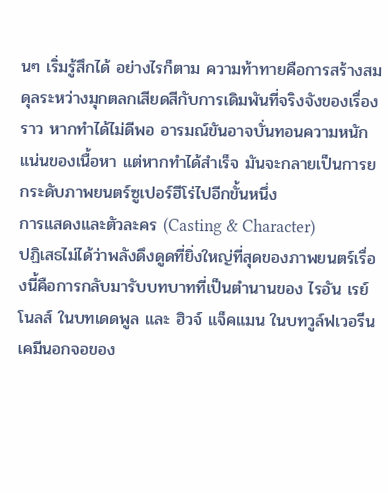นๆ เริ่มรู้สึกได้ อย่างไรก็ตาม ความท้าทายคือการสร้างสมดุลระหว่างมุกตลกเสียดสีกับการเดิมพันที่จริงจังของเรื่องราว หากทำได้ไม่ดีพอ อารมณ์ขันอาจบั่นทอนความหนักแน่นของเนื้อหา แต่หากทำได้สำเร็จ มันจะกลายเป็นการยกระดับภาพยนตร์ซูเปอร์ฮีโร่ไปอีกขั้นหนึ่ง
การแสดงและตัวละคร (Casting & Character)
ปฏิเสธไม่ได้ว่าพลังดึงดูดที่ยิ่งใหญ่ที่สุดของภาพยนตร์เรื่องนี้คือการกลับมารับบทบาทที่เป็นตำนานของ ไรอัน เรย์โนลส์ ในบทเดดพูล และ ฮิวจ์ แจ็คแมน ในบทวูล์ฟเวอรีน เคมีนอกจอของ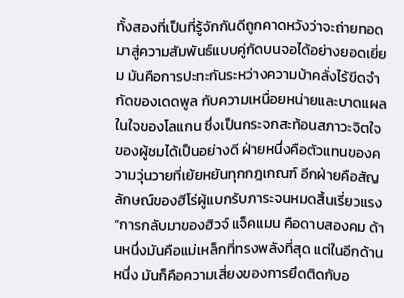ทั้งสองที่เป็นที่รู้จักกันดีถูกคาดหวังว่าจะถ่ายทอดมาสู่ความสัมพันธ์แบบคู่กัดบนจอได้อย่างยอดเยี่ยม มันคือการปะทะกันระหว่างความบ้าคลั่งไร้ขีดจำกัดของเดดพูล กับความเหนื่อยหน่ายและบาดแผลในใจของโลแกน ซึ่งเป็นกระจกสะท้อนสภาวะจิตใจของผู้ชมได้เป็นอย่างดี ฝ่ายหนึ่งคือตัวแทนของความวุ่นวายที่เย้ยหยันทุกกฎเกณฑ์ อีกฝ่ายคือสัญลักษณ์ของฮีโร่ผู้แบกรับภาระจนหมดสิ้นเรี่ยวแรง
“การกลับมาของฮิวจ์ แจ็คแมน คือดาบสองคม ด้านหนึ่งมันคือแม่เหล็กที่ทรงพลังที่สุด แต่ในอีกด้านหนึ่ง มันก็คือความเสี่ยงของการยึดติดกับอ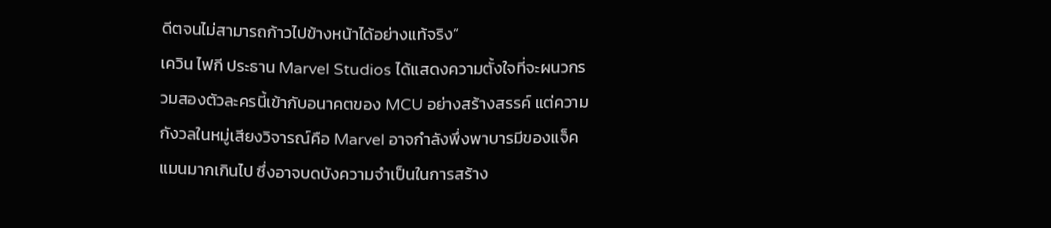ดีตจนไม่สามารถก้าวไปข้างหน้าได้อย่างแท้จริง”
เควิน ไฟกี ประธาน Marvel Studios ได้แสดงความตั้งใจที่จะผนวกรวมสองตัวละครนี้เข้ากับอนาคตของ MCU อย่างสร้างสรรค์ แต่ความกังวลในหมู่เสียงวิจารณ์คือ Marvel อาจกำลังพึ่งพาบารมีของแจ็คแมนมากเกินไป ซึ่งอาจบดบังความจำเป็นในการสร้าง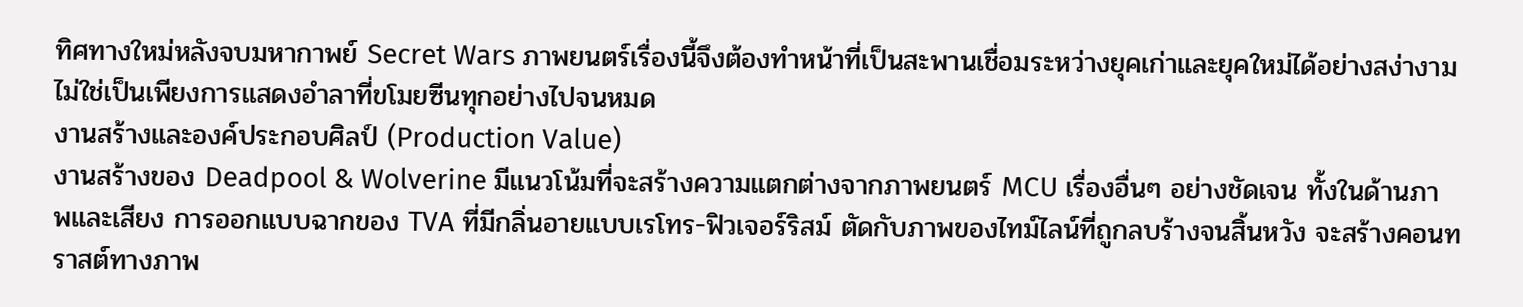ทิศทางใหม่หลังจบมหากาพย์ Secret Wars ภาพยนตร์เรื่องนี้จึงต้องทำหน้าที่เป็นสะพานเชื่อมระหว่างยุคเก่าและยุคใหม่ได้อย่างสง่างาม ไม่ใช่เป็นเพียงการแสดงอำลาที่ขโมยซีนทุกอย่างไปจนหมด
งานสร้างและองค์ประกอบศิลป์ (Production Value)
งานสร้างของ Deadpool & Wolverine มีแนวโน้มที่จะสร้างความแตกต่างจากภาพยนตร์ MCU เรื่องอื่นๆ อย่างชัดเจน ทั้งในด้านภาพและเสียง การออกแบบฉากของ TVA ที่มีกลิ่นอายแบบเรโทร-ฟิวเจอร์ริสม์ ตัดกับภาพของไทม์ไลน์ที่ถูกลบร้างจนสิ้นหวัง จะสร้างคอนทราสต์ทางภาพ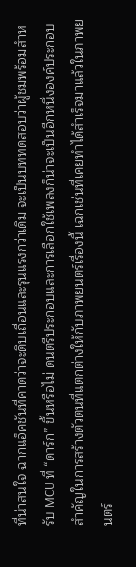ที่น่าสนใจ ฉากแอ็คชันที่คาดว่าจะดิบเถื่อนและรุนแรงกว่าเดิม จะเป็นบททดสอบว่าผู้ชมพร้อมสำหรับ MCU ที่ “ดาร์ก” ขึ้นหรือไม่ ดนตรีประกอบและการเลือกใช้เพลงก็น่าจะเป็นอีกหนึ่งองค์ประกอบสำคัญในการสร้างตัวตนที่แตกต่างให้กับภาพยนตร์เรื่องนี้ เฉกเช่นที่เคยทำได้สำเร็จมาแล้วในภาพยนตร์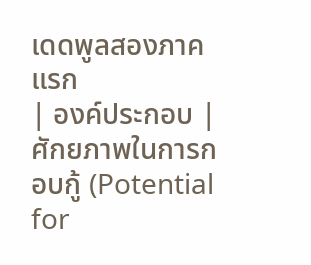เดดพูลสองภาคแรก
| องค์ประกอบ | ศักยภาพในการกอบกู้ (Potential for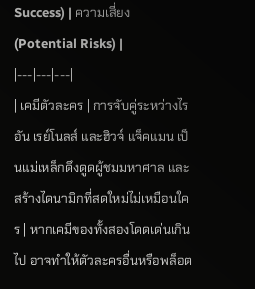Success) | ความเสี่ยง (Potential Risks) |
|---|---|---|
| เคมีตัวละคร | การจับคู่ระหว่างไรอัน เรย์โนลส์ และฮิวจ์ แจ็คแมน เป็นแม่เหล็กดึงดูดผู้ชมมหาศาล และสร้างไดนามิกที่สดใหม่ไม่เหมือนใคร | หากเคมีของทั้งสองโดดเด่นเกินไป อาจทำให้ตัวละครอื่นหรือพล็อต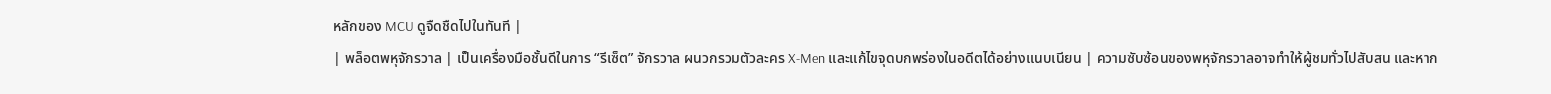หลักของ MCU ดูจืดชืดไปในทันที |
| พล็อตพหุจักรวาล | เป็นเครื่องมือชั้นดีในการ “รีเซ็ต” จักรวาล ผนวกรวมตัวละคร X-Men และแก้ไขจุดบกพร่องในอดีตได้อย่างแนบเนียน | ความซับซ้อนของพหุจักรวาลอาจทำให้ผู้ชมทั่วไปสับสน และหาก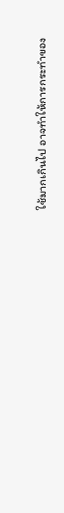ใช้มากเกินไป อาจทำให้การกระทำของ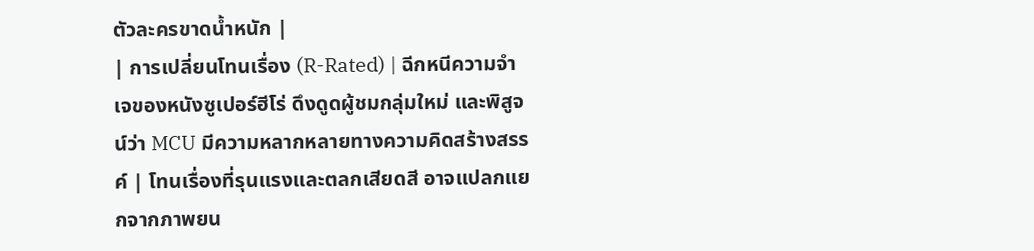ตัวละครขาดน้ำหนัก |
| การเปลี่ยนโทนเรื่อง (R-Rated) | ฉีกหนีความจำเจของหนังซูเปอร์ฮีโร่ ดึงดูดผู้ชมกลุ่มใหม่ และพิสูจน์ว่า MCU มีความหลากหลายทางความคิดสร้างสรรค์ | โทนเรื่องที่รุนแรงและตลกเสียดสี อาจแปลกแยกจากภาพยน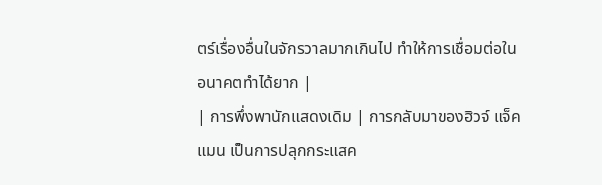ตร์เรื่องอื่นในจักรวาลมากเกินไป ทำให้การเชื่อมต่อในอนาคตทำได้ยาก |
| การพึ่งพานักแสดงเดิม | การกลับมาของฮิวจ์ แจ็คแมน เป็นการปลุกกระแสค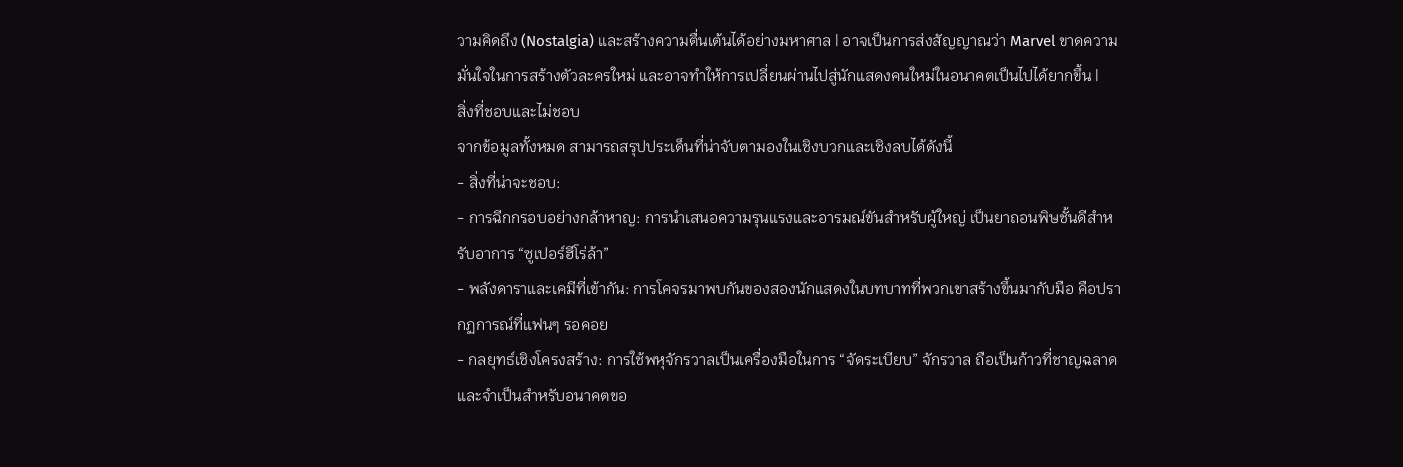วามคิดถึง (Nostalgia) และสร้างความตื่นเต้นได้อย่างมหาศาล | อาจเป็นการส่งสัญญาณว่า Marvel ขาดความมั่นใจในการสร้างตัวละครใหม่ และอาจทำให้การเปลี่ยนผ่านไปสู่นักแสดงคนใหม่ในอนาคตเป็นไปได้ยากขึ้น |
สิ่งที่ชอบและไม่ชอบ
จากข้อมูลทั้งหมด สามารถสรุปประเด็นที่น่าจับตามองในเชิงบวกและเชิงลบได้ดังนี้
- สิ่งที่น่าจะชอบ:
- การฉีกกรอบอย่างกล้าหาญ: การนำเสนอความรุนแรงและอารมณ์ขันสำหรับผู้ใหญ่ เป็นยาถอนพิษชั้นดีสำหรับอาการ “ซูเปอร์ฮีโร่ล้า”
- พลังดาราและเคมีที่เข้ากัน: การโคจรมาพบกันของสองนักแสดงในบทบาทที่พวกเขาสร้างขึ้นมากับมือ คือปรากฏการณ์ที่แฟนๆ รอคอย
- กลยุทธ์เชิงโครงสร้าง: การใช้พหุจักรวาลเป็นเครื่องมือในการ “จัดระเบียบ” จักรวาล ถือเป็นก้าวที่ชาญฉลาดและจำเป็นสำหรับอนาคตขอ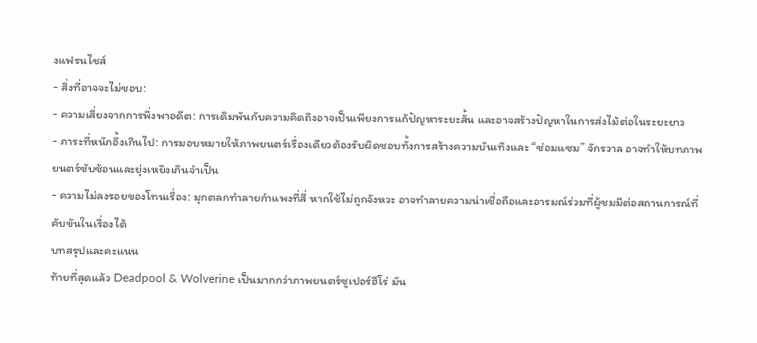งแฟรนไชส์
- สิ่งที่อาจจะไม่ชอบ:
- ความเสี่ยงจากการพึ่งพาอดีต: การเดิมพันกับความคิดถึงอาจเป็นเพียงการแก้ปัญหาระยะสั้น และอาจสร้างปัญหาในการส่งไม้ต่อในระยะยาว
- ภาระที่หนักอึ้งเกินไป: การมอบหมายให้ภาพยนตร์เรื่องเดียวต้องรับผิดชอบทั้งการสร้างความบันเทิงและ “ซ่อมแซม” จักรวาล อาจทำให้บทภาพยนตร์ซับซ้อนและยุ่งเหยิงเกินจำเป็น
- ความไม่ลงรอยของโทนเรื่อง: มุกตลกทำลายกำแพงที่สี่ หากใช้ไม่ถูกจังหวะ อาจทำลายความน่าเชื่อถือและอารมณ์ร่วมที่ผู้ชมมีต่อสถานการณ์ที่คับขันในเรื่องได้
บทสรุปและคะแนน
ท้ายที่สุดแล้ว Deadpool & Wolverine เป็นมากกว่าภาพยนตร์ซูเปอร์ฮีโร่ มัน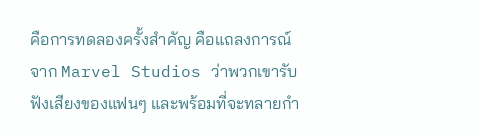คือการทดลองครั้งสำคัญ คือแถลงการณ์จาก Marvel Studios ว่าพวกเขารับฟังเสียงของแฟนๆ และพร้อมที่จะทลายกำ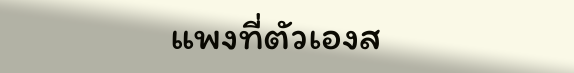แพงที่ตัวเองส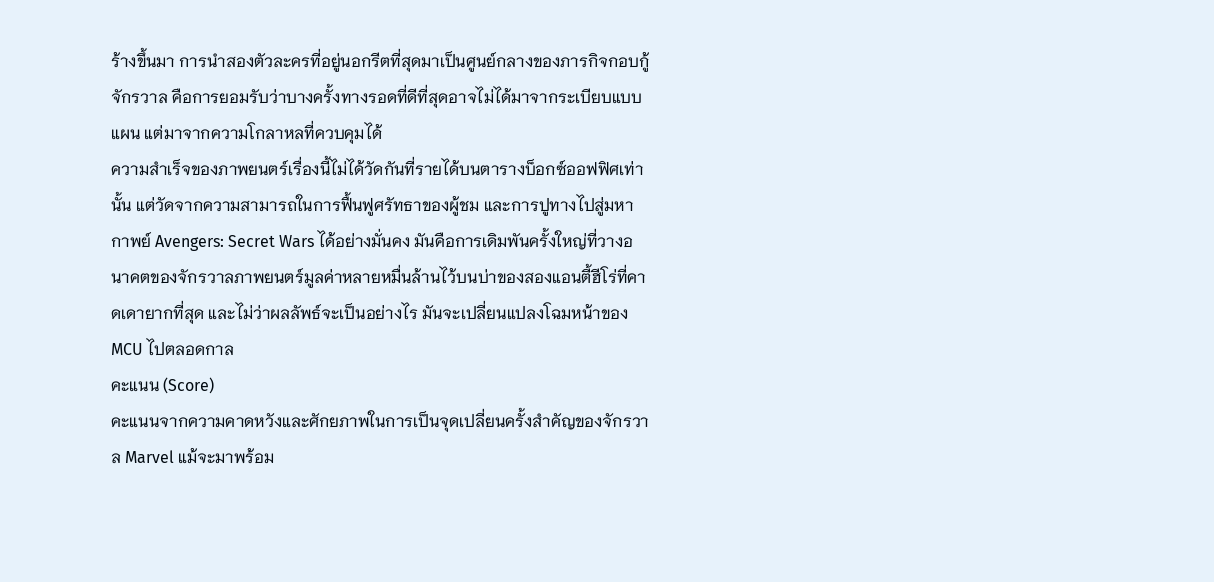ร้างขึ้นมา การนำสองตัวละครที่อยู่นอกรีตที่สุดมาเป็นศูนย์กลางของภารกิจกอบกู้จักรวาล คือการยอมรับว่าบางครั้งทางรอดที่ดีที่สุดอาจไม่ได้มาจากระเบียบแบบแผน แต่มาจากความโกลาหลที่ควบคุมได้
ความสำเร็จของภาพยนตร์เรื่องนี้ไม่ได้วัดกันที่รายได้บนตารางบ็อกซ์ออฟฟิศเท่านั้น แต่วัดจากความสามารถในการฟื้นฟูศรัทธาของผู้ชม และการปูทางไปสู่มหากาพย์ Avengers: Secret Wars ได้อย่างมั่นคง มันคือการเดิมพันครั้งใหญ่ที่วางอนาคตของจักรวาลภาพยนตร์มูลค่าหลายหมื่นล้านไว้บนบ่าของสองแอนตี้ฮีโร่ที่คาดเดายากที่สุด และไม่ว่าผลลัพธ์จะเป็นอย่างไร มันจะเปลี่ยนแปลงโฉมหน้าของ MCU ไปตลอดกาล
คะแนน (Score)
คะแนนจากความคาดหวังและศักยภาพในการเป็นจุดเปลี่ยนครั้งสำคัญของจักรวาล Marvel แม้จะมาพร้อม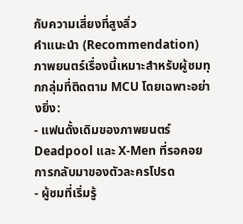กับความเสี่ยงที่สูงลิ่ว
คำแนะนำ (Recommendation)
ภาพยนตร์เรื่องนี้เหมาะสำหรับผู้ชมทุกกลุ่มที่ติดตาม MCU โดยเฉพาะอย่างยิ่ง:
- แฟนดั้งเดิมของภาพยนตร์ Deadpool และ X-Men ที่รอคอยการกลับมาของตัวละครโปรด
- ผู้ชมที่เริ่มรู้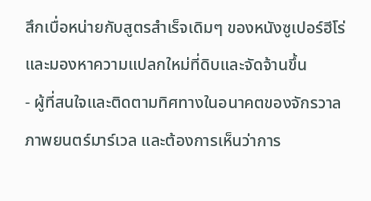สึกเบื่อหน่ายกับสูตรสำเร็จเดิมๆ ของหนังซูเปอร์ฮีโร่ และมองหาความแปลกใหม่ที่ดิบและจัดจ้านขึ้น
- ผู้ที่สนใจและติดตามทิศทางในอนาคตของจักรวาลภาพยนตร์มาร์เวล และต้องการเห็นว่าการ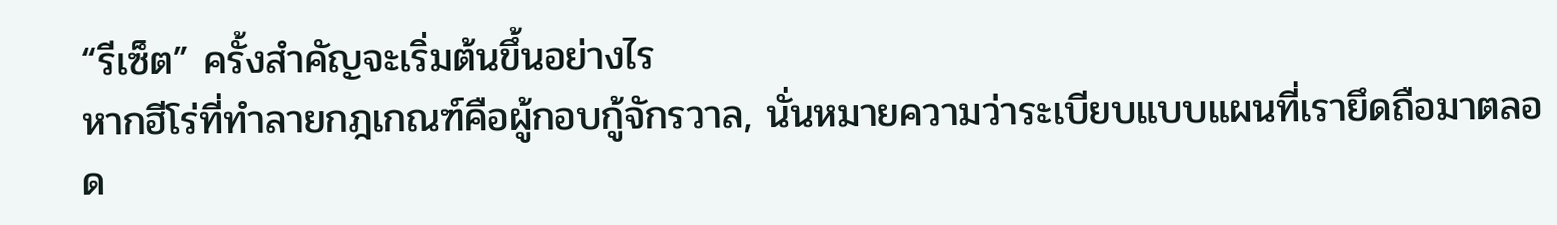“รีเซ็ต” ครั้งสำคัญจะเริ่มต้นขึ้นอย่างไร
หากฮีโร่ที่ทำลายกฎเกณฑ์คือผู้กอบกู้จักรวาล, นั่นหมายความว่าระเบียบแบบแผนที่เรายึดถือมาตลอด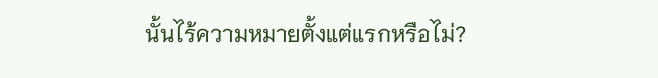นั้นไร้ความหมายตั้งแต่แรกหรือไม่?